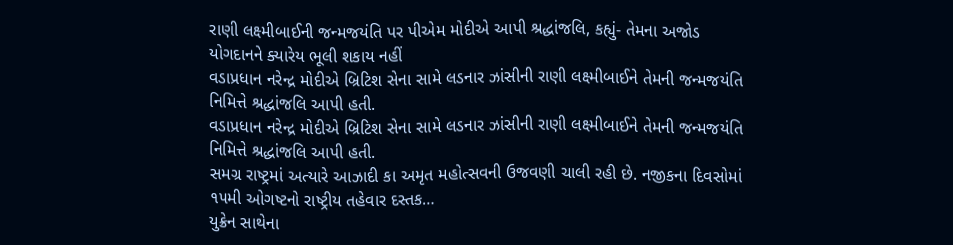રાણી લક્ષ્મીબાઈની જન્મજયંતિ પર પીએમ મોદીએ આપી શ્રદ્ધાંજલિ, કહ્યું- તેમના અજોડ યોગદાનને ક્યારેય ભૂલી શકાય નહીં
વડાપ્રધાન નરેન્દ્ર મોદીએ બ્રિટિશ સેના સામે લડનાર ઝાંસીની રાણી લક્ષ્મીબાઈને તેમની જન્મજયંતિ નિમિત્તે શ્રદ્ધાંજલિ આપી હતી.
વડાપ્રધાન નરેન્દ્ર મોદીએ બ્રિટિશ સેના સામે લડનાર ઝાંસીની રાણી લક્ષ્મીબાઈને તેમની જન્મજયંતિ નિમિત્તે શ્રદ્ધાંજલિ આપી હતી.
સમગ્ર રાષ્ટ્રમાં અત્યારે આઝાદી કા અમૃત મહોત્સવની ઉજવણી ચાલી રહી છે. નજીકના દિવસોમાં ૧૫મી ઓગષ્ટનો રાષ્ટ્રીય તહેવાર દસ્તક…
યુક્રેન સાથેના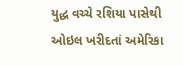યુદ્ધ વચ્ચે રશિયા પાસેથી ઓઇલ ખરીદતાં અમેરિકા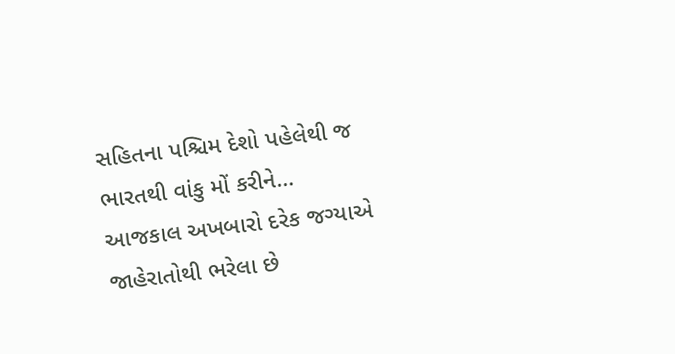સહિતના પશ્ચિમ દેશો પહેલેથી જ ભારતથી વાંકુ મોં કરીને…
આજકાલ અખબારો દરેક જગ્યાએ જાહેરાતોથી ભરેલા છે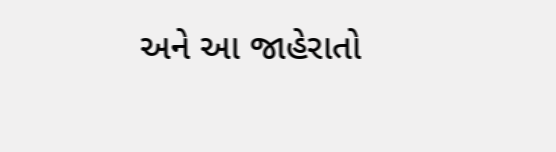અને આ જાહેરાતો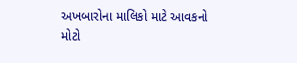અખબારોના માલિકો માટે આવકનો મોટો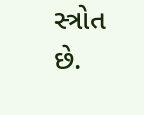સ્ત્રોત છે.